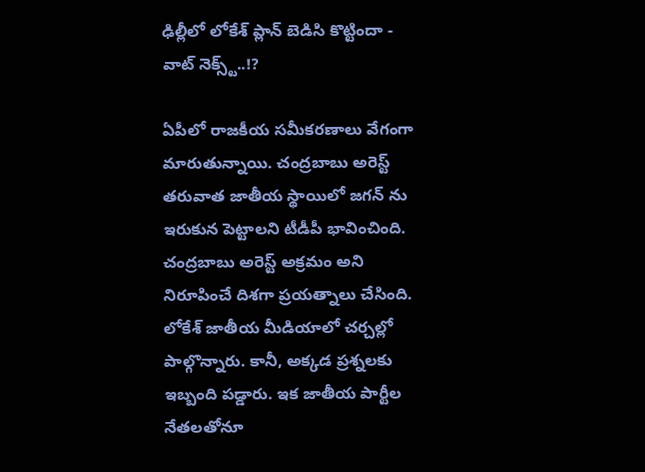ఢిల్లీలో లోకేశ్ ప్లాన్ బెడిసి కొట్టిందా - వాట్ నెక్స్ట్..!?

ఏపీలో రాజకీయ సమీకరణాలు వేగంగా మారుతున్నాయి. చంద్రబాబు అరెస్ట్ తరువాత జాతీయ స్థాయిలో జగన్ ను ఇరుకున పెట్టాలని టీడీపీ భావించింది. చంద్రబాబు అరెస్ట్ అక్రమం అని నిరూపించే దిశగా ప్రయత్నాలు చేసింది. లోకేశ్ జాతీయ మీడియాలో చర్చల్లో పాల్గొన్నారు. కానీ, అక్కడ ప్రశ్నలకు ఇబ్బంది పడ్డారు. ఇక జాతీయ పార్టీల నేతలతోనూ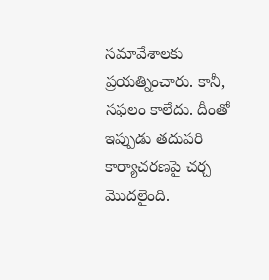సమావేశాలకు ప్రయత్నించారు. కానీ, సఫలం కాలేదు. దీంతో ఇప్పుడు తదుపరి కార్యాచరణపై చర్చ మొదలైంది.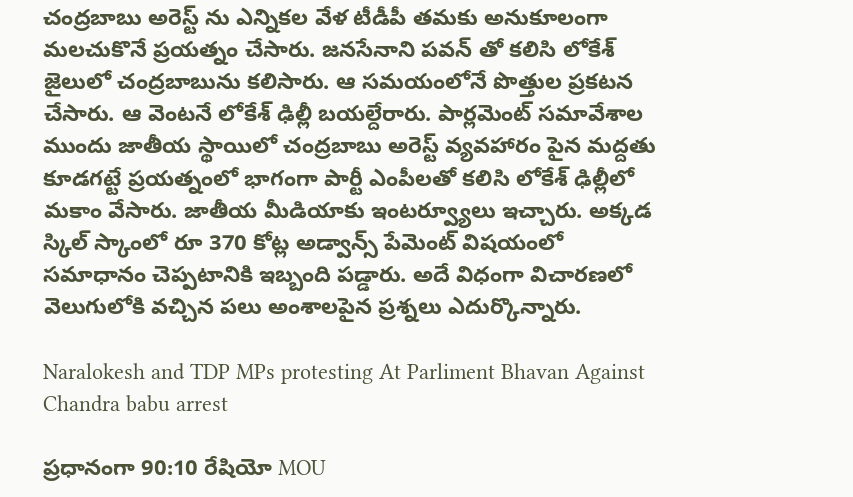చంద్రబాబు అరెస్ట్ ను ఎన్నికల వేళ టీడీపీ తమకు అనుకూలంగా మలచుకొనే ప్రయత్నం చేసారు. జనసేనాని పవన్ తో కలిసి లోకేశ్ జైలులో చంద్రబాబును కలిసారు. ఆ సమయంలోనే పొత్తుల ప్రకటన చేసారు. ఆ వెంటనే లోకేశ్ ఢిల్లీ బయల్దేరారు. పార్లమెంట్ సమావేశాల ముందు జాతీయ స్థాయిలో చంద్రబాబు అరెస్ట్ వ్యవహారం పైన మద్దతు కూడగట్టే ప్రయత్నంలో భాగంగా పార్టీ ఎంపీలతో కలిసి లోకేశ్ ఢిల్లీలో మకాం వేసారు. జాతీయ మీడియాకు ఇంటర్వ్యూలు ఇచ్చారు. అక్కడ స్కిల్ స్కాంలో రూ 370 కోట్ల అడ్వాన్స్ పేమెంట్ విషయంలో సమాధానం చెప్పటానికి ఇబ్బంది పడ్డారు. అదే విధంగా విచారణలో వెలుగులోకి వచ్చిన పలు అంశాలపైన ప్రశ్నలు ఎదుర్కొన్నారు.

Naralokesh and TDP MPs protesting At Parliment Bhavan Against Chandra babu arrest

ప్రధానంగా 90:10 రేషియో MOU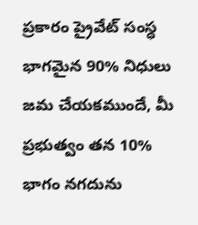ప్రకారం ప్రైవేట్ సంస్ధ భాగమైన 90% నిధులు జమ చేయకముందే, మీ ప్రభుత్వం తన 10% భాగం నగదును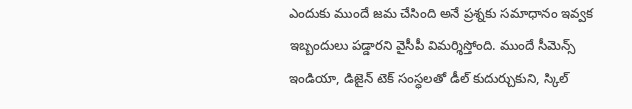ఎందుకు ముందే జమ చేసింది అనే ప్రశ్నకు సమాధానం ఇవ్వక ఇబ్బందులు పడ్డారని వైసీపీ విమర్శిస్తోంది. ముందే సీమెన్స్ ఇండియా, డిజైన్ టెక్ సంస్ధలతో డీల్ కుదుర్చుకుని, స్కిల్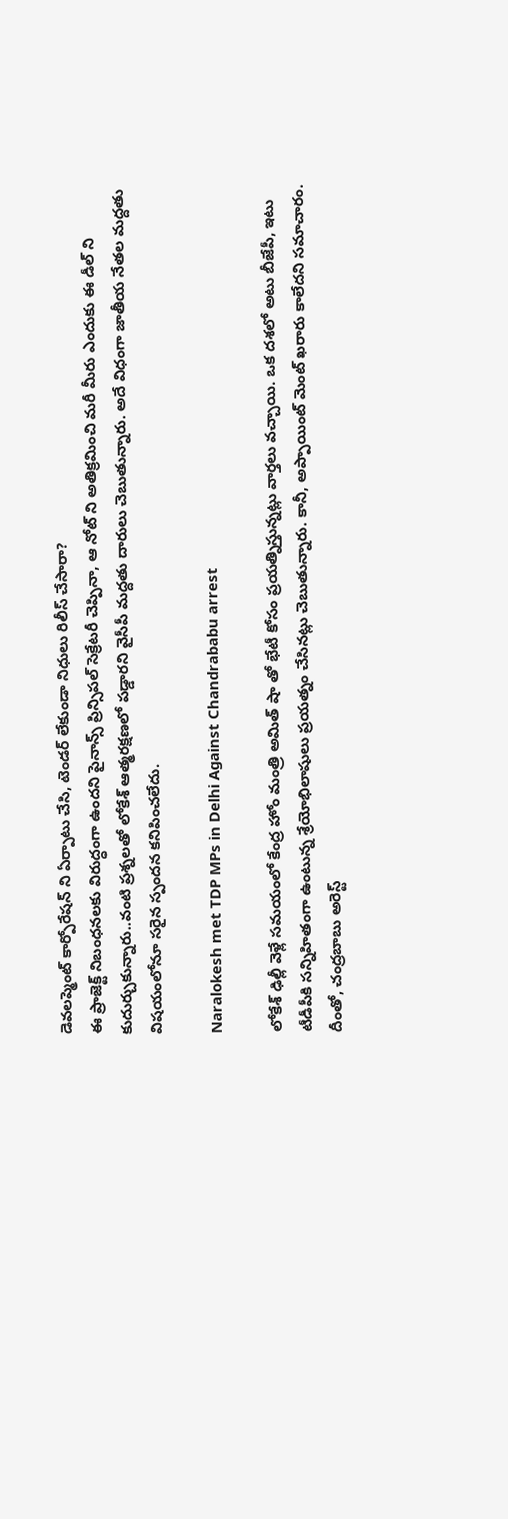డెవలప్మెంట్ కార్పోరేషన్ ని ఏర్పాటు చేసి, టెండర్ లేకుండా నిధులు రిలీస్ చేసారా?
ఈ ప్రాజెక్ట్ నిబంధనలకు విరుద్ధంగా ఉందని పైనాన్స్ ప్రిన్సిపల్ సెక్రేటరీ చెప్పినా, ఆ నోట్ ని అతిక్రమించి మరీ మీరు ఎందుకు ఈ డీల్ ని కుదుర్చుకున్నారు..వంటి ప్రశ్నలతో లోకేశ్ ఆత్మరక్షణలో పడ్డారని వైసీపీ మద్దతు దారులు చెబుతున్నారు. అదే విధంగా జాతీయ నేతల మద్దతు విషయంలోనూ సరైన స్పందన కనిపించలేదు.

Naralokesh met TDP MPs in Delhi Against Chandrababu arrest

లోకేశ్ ఢిల్లీ వెళ్లే సమయంలో కేంద్ర హోం మంత్రి అమిత్ షా తో భేటీ కోసం ప్రయత్నిస్తున్నట్లు వార్తలు వచ్చాయి. ఒక దశలో అటు బీజేపీ, ఇటు టీడీపీకి సన్నిహితంగా ఉంటున్న శ్రేయోభిలాషులు ప్రయత్నం చేసినట్లు చెబుతున్నారు. కానీ, అప్పాయింట్ మెంట్ ఖరారు కాలేదని సమాచారం. దీంతో, చంద్రబాబు అరెస్ట్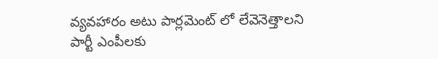వ్యవహారం అటు పార్లమెంట్ లో లేవెనెత్తాలని పార్టీ ఎంపీలకు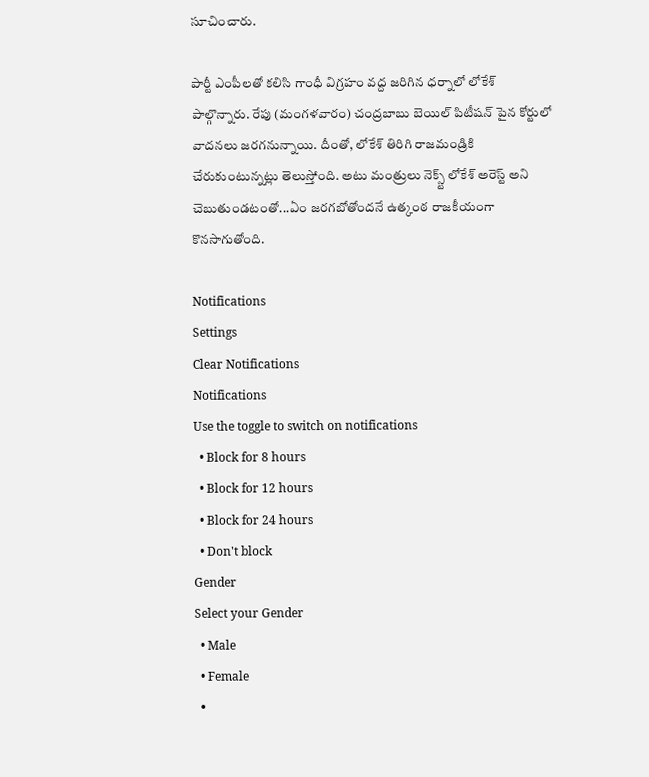సూచించారు.

పార్టీ ఎంపీలతో కలిసి గాంధీ విగ్రహం వద్ద జరిగిన ధర్నాలో లోకేశ్ పాల్గొన్నారు. రేపు (మంగళవారం) చంద్రబాబు బెయిల్ పిటీషన్ పైన కోర్టులో వాదనలు జరగనున్నాయి. దీంతో, లోకేశ్ తిరిగి రాజమండ్రికి చేరుకుంటున్నట్లు తెలుస్తోంది. అటు మంత్రులు నెక్స్ట్ లోకేశ్ అరెస్ట్ అని చెబుతుండటంతో...ఏం జరగబోతోందనే ఉత్కంఠ రాజకీయంగా కొనసాగుతోంది.

Notifications
Settings
Clear Notifications
Notifications
Use the toggle to switch on notifications
  • Block for 8 hours
  • Block for 12 hours
  • Block for 24 hours
  • Don't block
Gender
Select your Gender
  • Male
  • Female
  •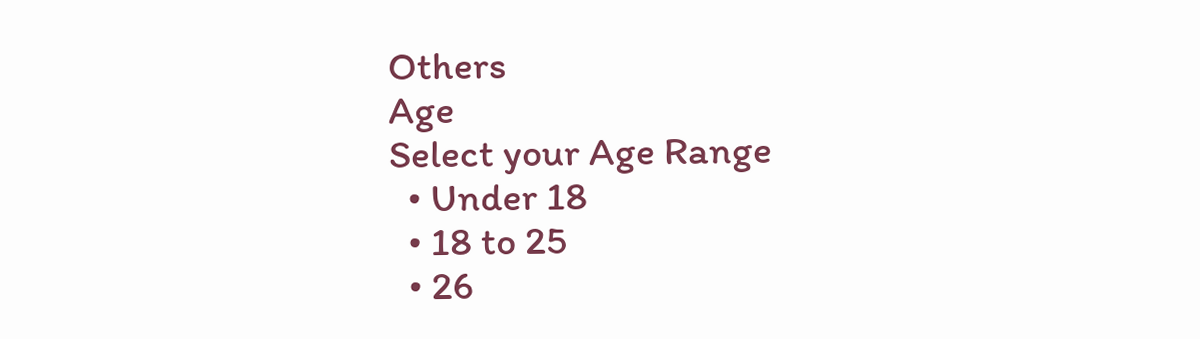Others
Age
Select your Age Range
  • Under 18
  • 18 to 25
  • 26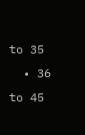to 35
  • 36 to 45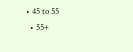• 45 to 55
  • 55+